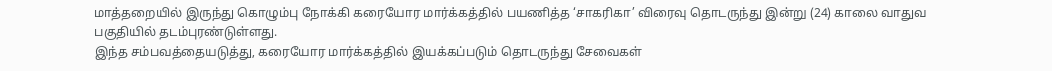மாத்தறையில் இருந்து கொழும்பு நோக்கி கரையோர மார்க்கத்தில் பயணித்த ‘சாகரிகா’ விரைவு தொடருந்து இன்று (24) காலை வாதுவ பகுதியில் தடம்புரண்டுள்ளது.
இந்த சம்பவத்தையடுத்து, கரையோர மார்க்கத்தில் இயக்கப்படும் தொடருந்து சேவைகள்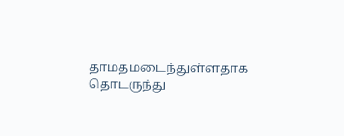தாமதமடைந்துள்ளதாக தொடருந்து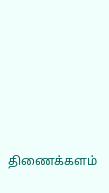திணைக்களம்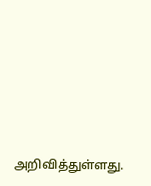அறிவித்துள்ளது.